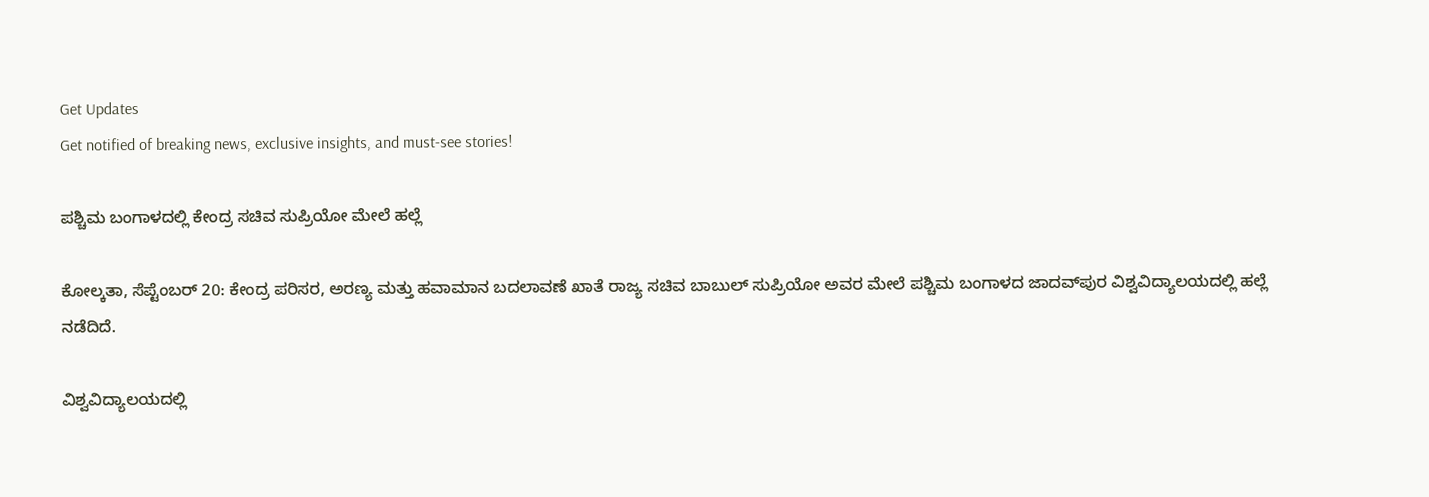Get Updates
Get notified of breaking news, exclusive insights, and must-see stories!

ಪಶ್ಚಿಮ ಬಂಗಾಳದಲ್ಲಿ ಕೇಂದ್ರ ಸಚಿವ ಸುಪ್ರಿಯೋ ಮೇಲೆ ಹಲ್ಲೆ

ಕೋಲ್ಕತಾ, ಸೆಪ್ಟೆಂಬರ್ 20: ಕೇಂದ್ರ ಪರಿಸರ, ಅರಣ್ಯ ಮತ್ತು ಹವಾಮಾನ ಬದಲಾವಣೆ ಖಾತೆ ರಾಜ್ಯ ಸಚಿವ ಬಾಬುಲ್ ಸುಪ್ರಿಯೋ ಅವರ ಮೇಲೆ ಪಶ್ಚಿಮ ಬಂಗಾಳದ ಜಾದವ್‌ಪುರ ವಿಶ್ವವಿದ್ಯಾಲಯದಲ್ಲಿ ಹಲ್ಲೆ ನಡೆದಿದೆ.

ವಿಶ್ವವಿದ್ಯಾಲಯದಲ್ಲಿ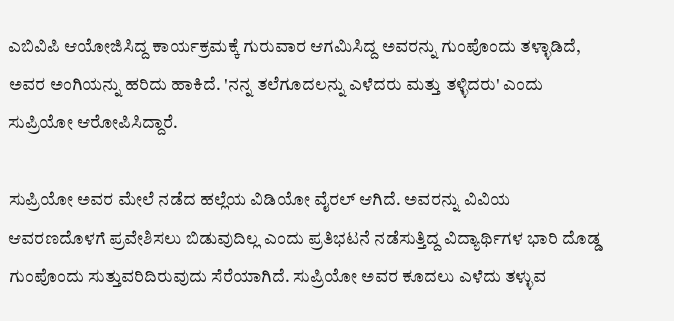ಎಬಿವಿಪಿ ಆಯೋಜಿಸಿದ್ದ ಕಾರ್ಯಕ್ರಮಕ್ಕೆ ಗುರುವಾರ ಆಗಮಿಸಿದ್ದ ಅವರನ್ನು ಗುಂಪೊಂದು ತಳ್ಳಾಡಿದೆ, ಅವರ ಅಂಗಿಯನ್ನು ಹರಿದು ಹಾಕಿದೆ. 'ನನ್ನ ತಲೆಗೂದಲನ್ನು ಎಳೆದರು ಮತ್ತು ತಳ್ಳಿದರು' ಎಂದು ಸುಪ್ರಿಯೋ ಆರೋಪಿಸಿದ್ದಾರೆ.

ಸುಪ್ರಿಯೋ ಅವರ ಮೇಲೆ ನಡೆದ ಹಲ್ಲೆಯ ವಿಡಿಯೋ ವೈರಲ್ ಆಗಿದೆ. ಅವರನ್ನು ವಿವಿಯ ಆವರಣದೊಳಗೆ ಪ್ರವೇಶಿಸಲು ಬಿಡುವುದಿಲ್ಲ ಎಂದು ಪ್ರತಿಭಟನೆ ನಡೆಸುತ್ತಿದ್ದ ವಿದ್ಯಾರ್ಥಿಗಳ ಭಾರಿ ದೊಡ್ಡ ಗುಂಪೊಂದು ಸುತ್ತುವರಿದಿರುವುದು ಸೆರೆಯಾಗಿದೆ. ಸುಪ್ರಿಯೋ ಅವರ ಕೂದಲು ಎಳೆದು ತಳ್ಳುವ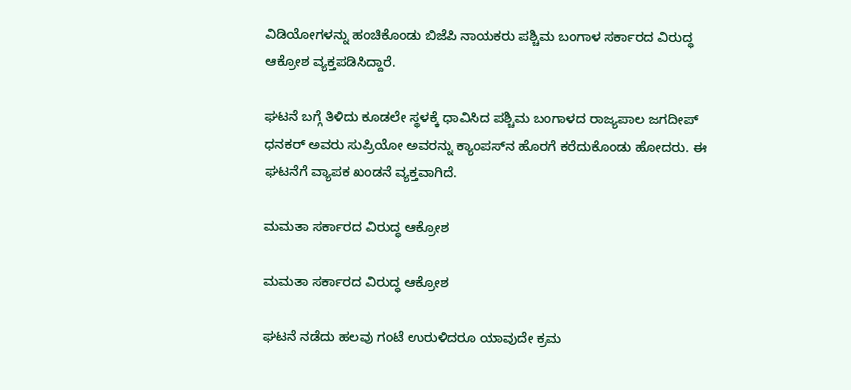ವಿಡಿಯೋಗಳನ್ನು ಹಂಚಿಕೊಂಡು ಬಿಜೆಪಿ ನಾಯಕರು ಪಶ್ಚಿಮ ಬಂಗಾಳ ಸರ್ಕಾರದ ವಿರುದ್ಧ ಆಕ್ರೋಶ ವ್ಯಕ್ತಪಡಿಸಿದ್ದಾರೆ.

ಘಟನೆ ಬಗ್ಗೆ ತಿಳಿದು ಕೂಡಲೇ ಸ್ಥಳಕ್ಕೆ ಧಾವಿಸಿದ ಪಶ್ಚಿಮ ಬಂಗಾಳದ ರಾಜ್ಯಪಾಲ ಜಗದೀಪ್ ಧನಕರ್ ಅವರು ಸುಪ್ರಿಯೋ ಅವರನ್ನು ಕ್ಯಾಂಪಸ್‌ನ ಹೊರಗೆ ಕರೆದುಕೊಂಡು ಹೋದರು. ಈ ಘಟನೆಗೆ ವ್ಯಾಪಕ ಖಂಡನೆ ವ್ಯಕ್ತವಾಗಿದೆ.

ಮಮತಾ ಸರ್ಕಾರದ ವಿರುದ್ಧ ಆಕ್ರೋಶ

ಮಮತಾ ಸರ್ಕಾರದ ವಿರುದ್ಧ ಆಕ್ರೋಶ

ಘಟನೆ ನಡೆದು ಹಲವು ಗಂಟೆ ಉರುಳಿದರೂ ಯಾವುದೇ ಕ್ರಮ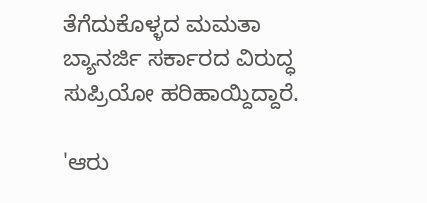ತೆಗೆದುಕೊಳ್ಳದ ಮಮತಾ ಬ್ಯಾನರ್ಜಿ ಸರ್ಕಾರದ ವಿರುದ್ಧ ಸುಪ್ರಿಯೋ ಹರಿಹಾಯ್ದಿದ್ದಾರೆ.

'ಆರು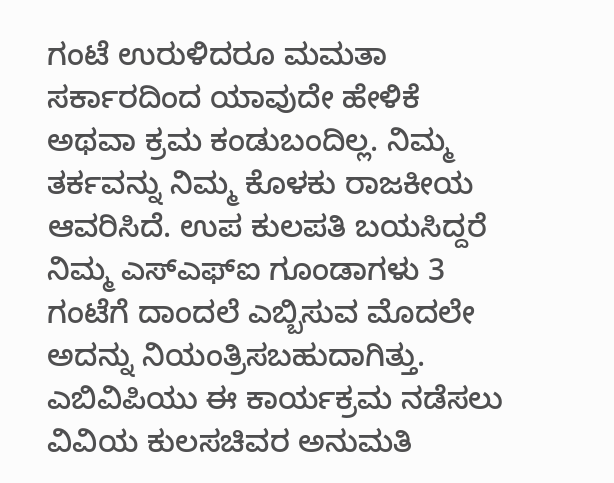ಗಂಟೆ ಉರುಳಿದರೂ ಮಮತಾ ಸರ್ಕಾರದಿಂದ ಯಾವುದೇ ಹೇಳಿಕೆ ಅಥವಾ ಕ್ರಮ ಕಂಡುಬಂದಿಲ್ಲ. ನಿಮ್ಮ ತರ್ಕವನ್ನು ನಿಮ್ಮ ಕೊಳಕು ರಾಜಕೀಯ ಆವರಿಸಿದೆ. ಉಪ ಕುಲಪತಿ ಬಯಸಿದ್ದರೆ ನಿಮ್ಮ ಎಸ್‌ಎಫ್‌ಐ ಗೂಂಡಾಗಳು 3 ಗಂಟೆಗೆ ದಾಂದಲೆ ಎಬ್ಬಿಸುವ ಮೊದಲೇ ಅದನ್ನು ನಿಯಂತ್ರಿಸಬಹುದಾಗಿತ್ತು. ಎಬಿವಿಪಿಯು ಈ ಕಾರ್ಯಕ್ರಮ ನಡೆಸಲು ವಿವಿಯ ಕುಲಸಚಿವರ ಅನುಮತಿ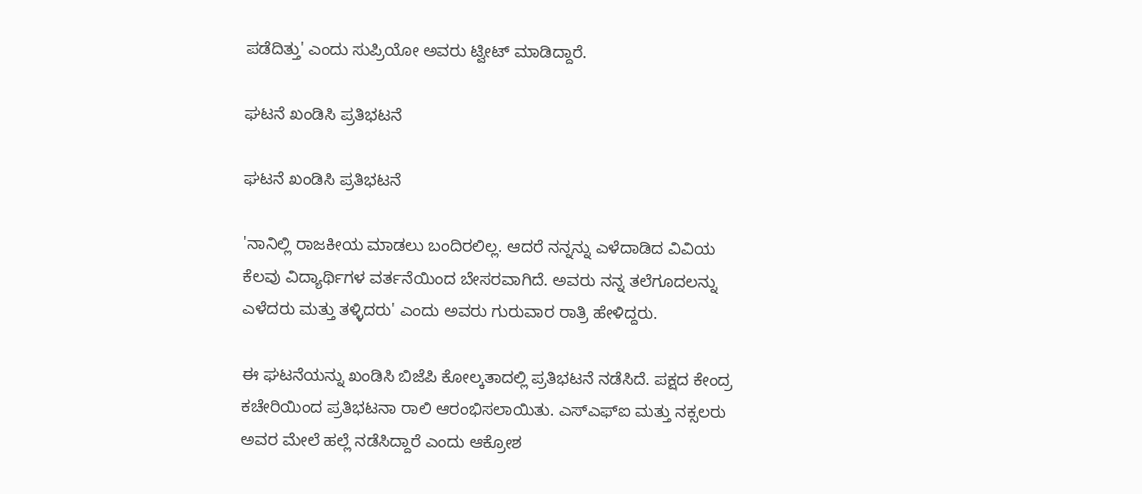ಪಡೆದಿತ್ತು' ಎಂದು ಸುಪ್ರಿಯೋ ಅವರು ಟ್ವೀಟ್ ಮಾಡಿದ್ದಾರೆ.

ಘಟನೆ ಖಂಡಿಸಿ ಪ್ರತಿಭಟನೆ

ಘಟನೆ ಖಂಡಿಸಿ ಪ್ರತಿಭಟನೆ

'ನಾನಿಲ್ಲಿ ರಾಜಕೀಯ ಮಾಡಲು ಬಂದಿರಲಿಲ್ಲ. ಆದರೆ ನನ್ನನ್ನು ಎಳೆದಾಡಿದ ವಿವಿಯ ಕೆಲವು ವಿದ್ಯಾರ್ಥಿಗಳ ವರ್ತನೆಯಿಂದ ಬೇಸರವಾಗಿದೆ. ಅವರು ನನ್ನ ತಲೆಗೂದಲನ್ನು ಎಳೆದರು ಮತ್ತು ತಳ್ಳಿದರು' ಎಂದು ಅವರು ಗುರುವಾರ ರಾತ್ರಿ ಹೇಳಿದ್ದರು.

ಈ ಘಟನೆಯನ್ನು ಖಂಡಿಸಿ ಬಿಜೆಪಿ ಕೋಲ್ಕತಾದಲ್ಲಿ ಪ್ರತಿಭಟನೆ ನಡೆಸಿದೆ. ಪಕ್ಷದ ಕೇಂದ್ರ ಕಚೇರಿಯಿಂದ ಪ್ರತಿಭಟನಾ ರಾಲಿ ಆರಂಭಿಸಲಾಯಿತು. ಎಸ್‌ಎಫ್‌ಐ ಮತ್ತು ನಕ್ಸಲರು ಅವರ ಮೇಲೆ ಹಲ್ಲೆ ನಡೆಸಿದ್ದಾರೆ ಎಂದು ಆಕ್ರೋಶ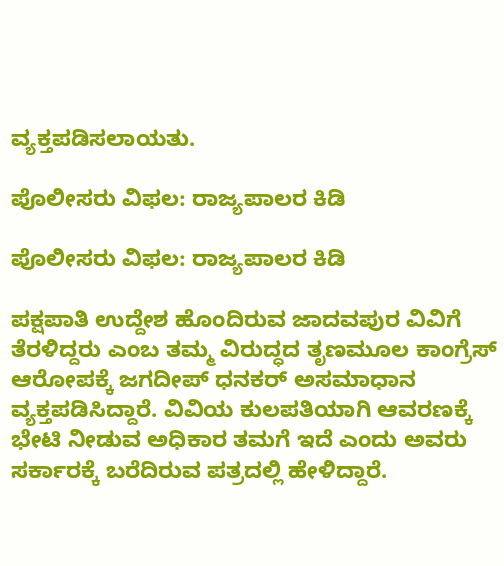ವ್ಯಕ್ತಪಡಿಸಲಾಯತು.

ಪೊಲೀಸರು ವಿಫಲ: ರಾಜ್ಯಪಾಲರ ಕಿಡಿ

ಪೊಲೀಸರು ವಿಫಲ: ರಾಜ್ಯಪಾಲರ ಕಿಡಿ

ಪಕ್ಷಪಾತಿ ಉದ್ದೇಶ ಹೊಂದಿರುವ ಜಾದವಪುರ ವಿವಿಗೆ ತೆರಳಿದ್ದರು ಎಂಬ ತಮ್ಮ ವಿರುದ್ಧದ ತೃಣಮೂಲ ಕಾಂಗ್ರೆಸ್ ಆರೋಪಕ್ಕೆ ಜಗದೀಪ್ ಧನಕರ್ ಅಸಮಾಧಾನ ವ್ಯಕ್ತಪಡಿಸಿದ್ದಾರೆ. ವಿವಿಯ ಕುಲಪತಿಯಾಗಿ ಆವರಣಕ್ಕೆ ಭೇಟಿ ನೀಡುವ ಅಧಿಕಾರ ತಮಗೆ ಇದೆ ಎಂದು ಅವರು ಸರ್ಕಾರಕ್ಕೆ ಬರೆದಿರುವ ಪತ್ರದಲ್ಲಿ ಹೇಳಿದ್ದಾರೆ.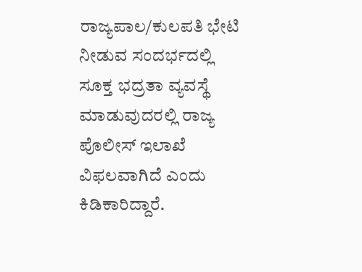ರಾಜ್ಯಪಾಲ/ಕುಲಪತಿ ಭೇಟಿ ನೀಡುವ ಸಂದರ್ಭದಲ್ಲಿ ಸೂಕ್ತ ಭದ್ರತಾ ವ್ಯವಸ್ಥೆ ಮಾಡುವುದರಲ್ಲಿ ರಾಜ್ಯ ಪೊಲೀಸ್ ಇಲಾಖೆ ವಿಫಲವಾಗಿದೆ ಎಂದು ಕಿಡಿಕಾರಿದ್ದಾರೆ.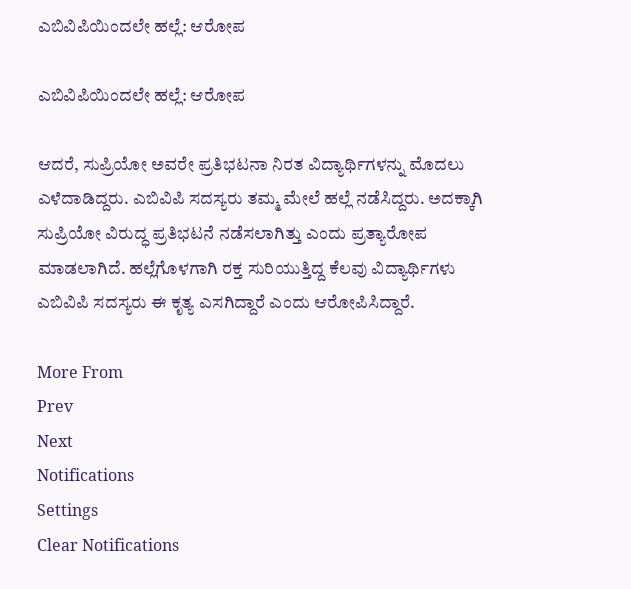ಎಬಿವಿಪಿಯಿಂದಲೇ ಹಲ್ಲೆ: ಆರೋಪ

ಎಬಿವಿಪಿಯಿಂದಲೇ ಹಲ್ಲೆ: ಆರೋಪ

ಆದರೆ, ಸುಪ್ರಿಯೋ ಅವರೇ ಪ್ರತಿಭಟನಾ ನಿರತ ವಿದ್ಯಾರ್ಥಿಗಳನ್ನು ಮೊದಲು ಎಳೆದಾಡಿದ್ದರು. ಎಬಿವಿಪಿ ಸದಸ್ಯರು ತಮ್ಮ ಮೇಲೆ ಹಲ್ಲೆ ನಡೆಸಿದ್ದರು. ಅದಕ್ಕಾಗಿ ಸುಪ್ರಿಯೋ ವಿರುದ್ಧ ಪ್ರತಿಭಟನೆ ನಡೆಸಲಾಗಿತ್ತು ಎಂದು ಪ್ರತ್ಯಾರೋಪ ಮಾಡಲಾಗಿದೆ. ಹಲ್ಲೆಗೊಳಗಾಗಿ ರಕ್ತ ಸುರಿಯುತ್ತಿದ್ದ ಕೆಲವು ವಿದ್ಯಾರ್ಥಿಗಳು ಎಬಿವಿಪಿ ಸದಸ್ಯರು ಈ ಕೃತ್ಯ ಎಸಗಿದ್ದಾರೆ ಎಂದು ಆರೋಪಿಸಿದ್ದಾರೆ.

More From
Prev
Next
Notifications
Settings
Clear Notifications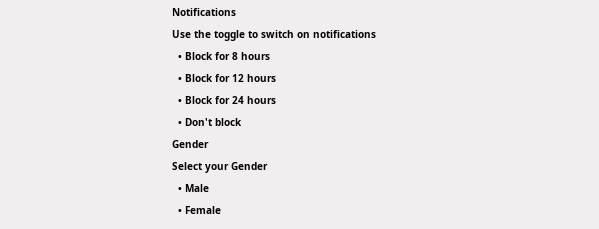Notifications
Use the toggle to switch on notifications
  • Block for 8 hours
  • Block for 12 hours
  • Block for 24 hours
  • Don't block
Gender
Select your Gender
  • Male
  • Female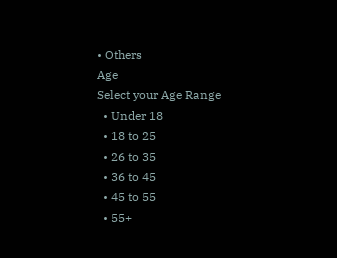• Others
Age
Select your Age Range
  • Under 18
  • 18 to 25
  • 26 to 35
  • 36 to 45
  • 45 to 55
  • 55+